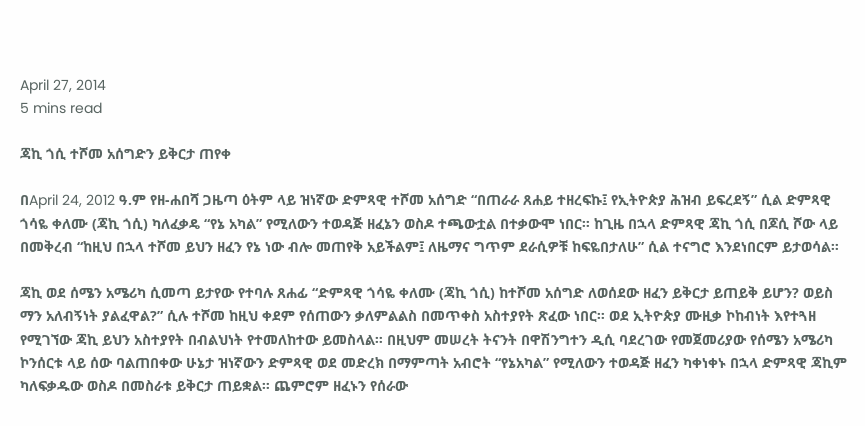April 27, 2014
5 mins read

ጃኪ ጎሲ ተሾመ አሰግድን ይቅርታ ጠየቀ

በApril 24, 2012 ዓ.ም የዘ-ሐበሻ ጋዜጣ ዕትም ላይ ዝነኛው ድምጻዊ ተሾመ አሰግድ “በጠራራ ጸሐይ ተዘረፍኩ፤ የኢትዮጵያ ሕዝብ ይፍረደኝ” ሲል ድምጻዊ ጎሳዬ ቀለሙ (ጃኪ ጎሲ) ካለፈቃዴ “የኔ አካል” የሚለውን ተወዳጅ ዘፈኔን ወስዶ ተጫውቷል በተቃውሞ ነበር። ከጊዜ በኋላ ድምጻዊ ጃኪ ጎሲ በጆሲ ሾው ላይ በመቅረብ “ከዚህ በኋላ ተሾመ ይህን ዘፈን የኔ ነው ብሎ መጠየቅ አይችልም፤ ለዜማና ግጥም ደራሲዎቹ ከፍዬበታለሁ” ሲል ተናግሮ እንደነበርም ይታወሳል።

ጃኪ ወደ ሰሜን አሜሪካ ሲመጣ ይታየው የተባሉ ጸሐፊ “ድምጻዊ ጎሳዬ ቀለሙ (ጃኪ ጎሲ) ከተሾመ አሰግድ ለወሰደው ዘፈን ይቅርታ ይጠይቅ ይሆን? ወይስ ማን አለብኝነት ያልፈዋል?” ሲሉ ተሾመ ከዚህ ቀደም የሰጠውን ቃለምልልስ በመጥቀስ አስተያየት ጽፈው ነበር። ወደ ኢትዮጵያ ሙዚቃ ኮከብነት እየተጓዘ የሚገኘው ጃኪ ይህን አስተያየት በብልህነት የተመለከተው ይመስላል። በዚህም መሠረት ትናንት በዋሽንግተን ዲሲ ባደረገው የመጀመሪያው የሰሜን አሜሪካ ኮንሰርቱ ላይ ሰው ባልጠበቀው ሁኔታ ዝነኛውን ድምጻዊ ወደ መድረክ በማምጣት አብሮት “የኔአካል” የሚለውን ተወዳጅ ዘፈን ካቀነቀኑ በኋላ ድምጻዊ ጃኪም ካለፍቃዱው ወስዶ በመስራቱ ይቅርታ ጠይቋል። ጨምሮም ዘፈኑን የሰራው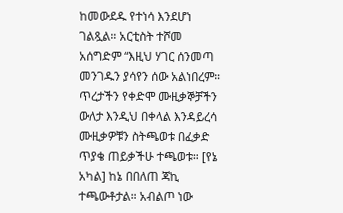ከመውደዱ የተነሳ እንደሆነ ገልጿል። አርቲስት ተሾመ አሰግድም “እዚህ ሃገር ሰንመጣ መንገዱን ያሳየን ሰው አልነበረም። ጥረታችን የቀድሞ ሙዚቃኞቻችን ውለታ እንዲህ በቀላል እንዳይረሳ ሙዚቃዎቹን ስትጫወቱ በፈቃድ ጥያቄ ጠይቃችሁ ተጫወቱ። [የኔ አካል] ከኔ በበለጠ ጃኪ ተጫውቶታል። አብልጦ ነው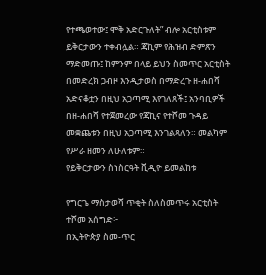የተጫወተው፤ ሞቅ አድርጉለት” ብሎ አርቲስቱም ይቅርታውን ተቀብሏል። ጃኪም የሕዝብ ድምጽን ማድመጡ፤ ከምንም በላይ ይህን ስመጥር አርቲስት በመድረክ ጋብዞ እንዲታወስ በማድረጉ ዘ-ሐበሻ አድናቆቷን በዚህ አጋጣሚ እየገለጸች፤ አንባቢዎች በዘ-ሐበሻ የተጀመረው የጃኪና የተሾመ ጉዳይ መቋጨቱን በዚህ አጋጣሚ እንገልጻለን። መልካም የሥራ ዘመን ለሁለቱም።
የይቅርታውን ስነስርዓት ቪዲዮ ይመልከቱ

የግርጌ ማስታወሻ ጥቂት ስለስመጥሩ አርቲስት ተሾመ አሰግድ፦
በኢትዮጵያ ስመ-ጥር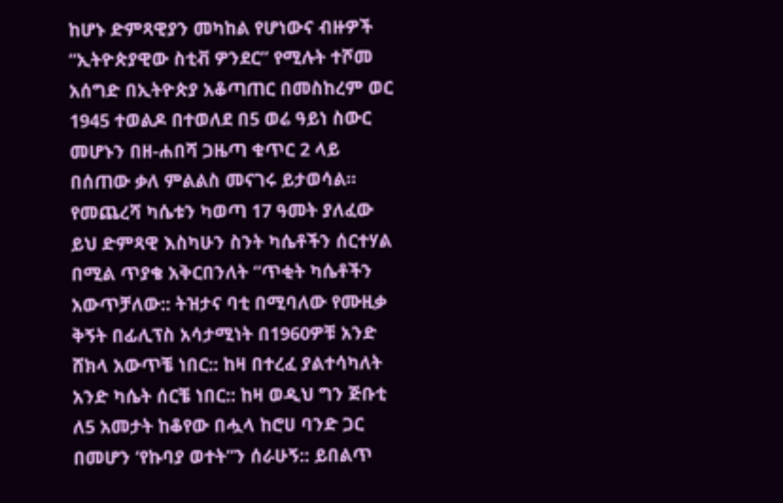ከሆኑ ድምጻዊያን መካከል የሆነውና ብዙዎች “ኢትዮጵያዊው ስቲቭ ዎንደር” የሚሉት ተሾመ አሰግድ በኢትዮጵያ አቆጣጠር በመስከረም ወር 1945 ተወልዶ በተወለደ በ5 ወሬ ዓይነ ስውር መሆኑን በዘ-ሐበሻ ጋዜጣ ቁጥር 2 ላይ በሰጠው ቃለ ምልልስ መናገሩ ይታወሳል። የመጨረሻ ካሴቱን ካወጣ 17 ዓመት ያለፈው ይህ ድምጻዊ እስካሁን ስንት ካሴቶችን ሰርተሃል በሚል ጥያቄ አቅርበንለት “ጥቂት ካሴቶችን አውጥቻለው:: ትዝታና ባቲ በሚባለው የሙዚቃ ቅኝት በፊሊፕስ አሳታሚነት በ1960ዎቹ አንድ ሸክላ አውጥቼ ነበር:: ከዛ በተረፈ ያልተሳካለት አንድ ካሴት ሰርቼ ነበር:: ከዛ ወዲህ ግን ጅቡቲ ለ5 አመታት ከቆየው በሗላ ከሮሀ ባንድ ጋር በመሆን ‘የኩባያ ወተት”ን ሰራሁኝ:: ይበልጥ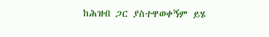ከሕዝብ ጋር ያስተዋወቀኝም ይሄ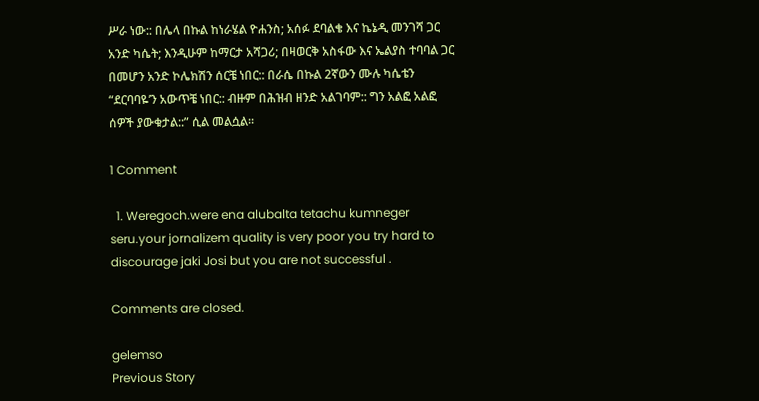ሥራ ነው:: በሌላ በኩል ከነራሄል ዮሐንስ; አሰፉ ደባልቄ እና ኬኔዲ መንገሻ ጋር አንድ ካሴት; እንዲሁም ከማርታ አሻጋሪ; በዛወርቅ አስፋው እና ኤልያስ ተባባል ጋር በመሆን አንድ ኮሌክሽን ሰርቼ ነበር:: በራሴ በኩል 2ኛውን ሙሉ ካሴቴን “ደርባባዬ’ን አውጥቼ ነበር:: ብዙም በሕዝብ ዘንድ አልገባም:: ግን አልፎ አልፎ ሰዎች ያውቁታል::” ሲል መልሷል።

1 Comment

  1. Weregoch.were ena alubalta tetachu kumneger seru.your jornalizem quality is very poor you try hard to discourage jaki Josi but you are not successful .

Comments are closed.

gelemso
Previous Story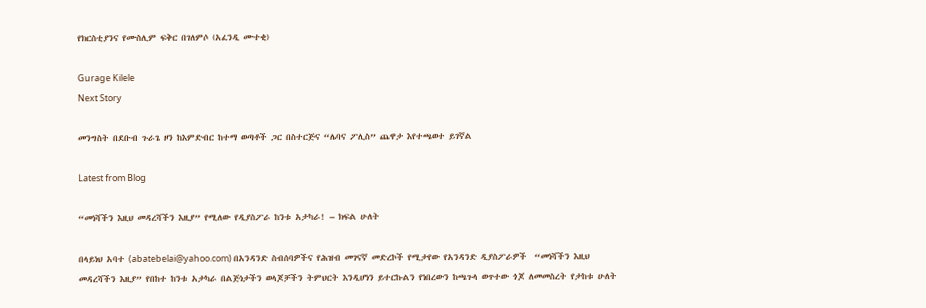የክርስቲያንና የሙስሊም ፍቅር በገለምሶ (አፈንዲ ሙተቂ)

Gurage Kilele
Next Story

መንግስት በደቡብ ጉራጌ ዞን ከእምድብር ከተማ ወጣቶች ጋር በስተርጅና “ሌባና ፖሊስ” ጨዋታ እየተጫወተ ይገኛል

Latest from Blog

“መነሻችን እዚህ መዳረሻችን እዚያ” የሚለው የዲያስፖራ ከንቱ አታካራ! – ክፍል ሁለት

በላይነህ አባተ (abatebelai@yahoo.com) በአንዳንድ ስብሰባዎችና የሕዝብ መገናኛ መድረኮች የሚታየው የአንዳንድ ዲያስፖራዎች  “መነሻችን እዚህ መዳረሻችን እዚያ” የበከተ ከንቱ አታካራ በልጅነታችን ወላጆቻችን ትምህርት እንዲሆነን ይተርኩልን የነበረውን ከጫጉላ ወጥተው ጎጆ ለመመስረት የታከቱ ሁለት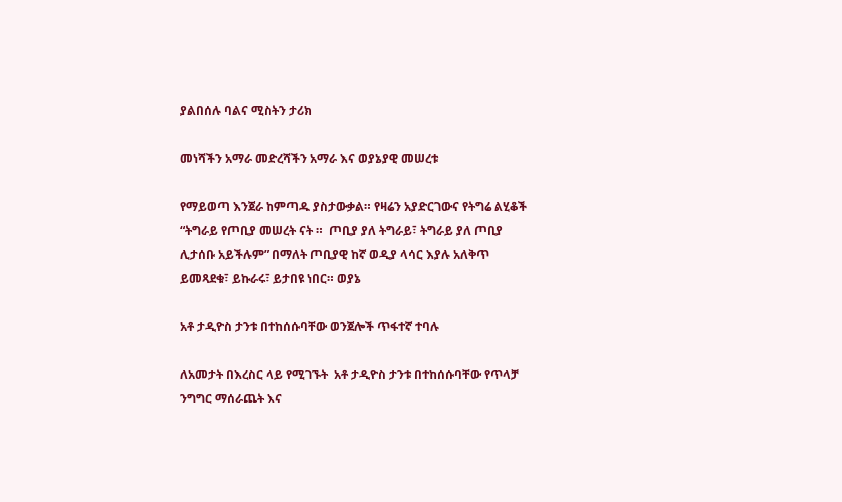ያልበሰሉ ባልና ሚስትን ታሪክ

መነሻችን አማራ መድረሻችን አማራ እና ወያኔያዊ መሠረቱ

የማይወጣ እንጀራ ከምጣዱ ያስታውቃል። የዛሬን አያድርገውና የትግሬ ልሂቆች “ትግራይ የጦቢያ መሠረት ናት ።  ጦቢያ ያለ ትግራይ፣ ትግራይ ያለ ጦቢያ ሊታሰቡ አይችሉም” በማለት ጦቢያዊ ከኛ ወዲያ ላሳር እያሉ አለቅጥ ይመጻደቁ፣ ይኩራሩ፣ ይታበዩ ነበር። ወያኔ

አቶ ታዲዮስ ታንቱ በተከሰሱባቸው ወንጀሎች ጥፋተኛ ተባሉ

ለአመታት በእረስር ላይ የሚገኙት  አቶ ታዲዮስ ታንቱ በተከሰሱባቸው የጥላቻ ንግግር ማሰራጨት እና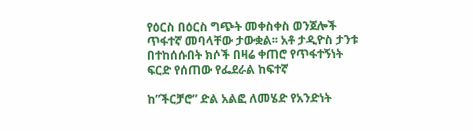የዕርስ በዕርስ ግጭት መቀስቀስ ወንጀሎች ጥፋተኛ መባላቸው ታውቋል፡፡ አቶ ታዲዮስ ታንቱ በተከሰሱበት ክሶች በዛሬ ቀጠሮ የጥፋተኝነት ፍርድ የሰጠው የፌደራል ከፍተኛ

ከ”ችርቻሮ” ድል አልፎ ለመሄድ የአንድነት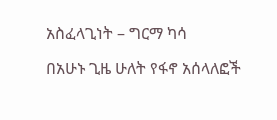አስፈላጊነት – ግርማ ካሳ

በአሁኑ ጊዜ ሁለት የፋኖ አሰላለፎች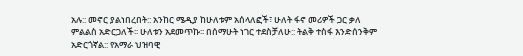አሉ:: መኖር ያልነበረበት:: አንከር ሜዲያ ከሁለቱም አሰላለፎች፣ ሁለት ፋኖ መሪዎች ጋር ቃለ ምልልስ አድርጋለች፡፡ ሁለቱን አደመጥኩ፡፡ በሰማሁት ነገር ተደስቻለሁ:: ትልቅ ተስፋ እንድሰንቅም አድርጎኛል:: የአማራ ህዝባዊ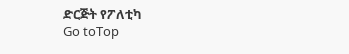ድርጅት የፖለቲካ
Go toTop